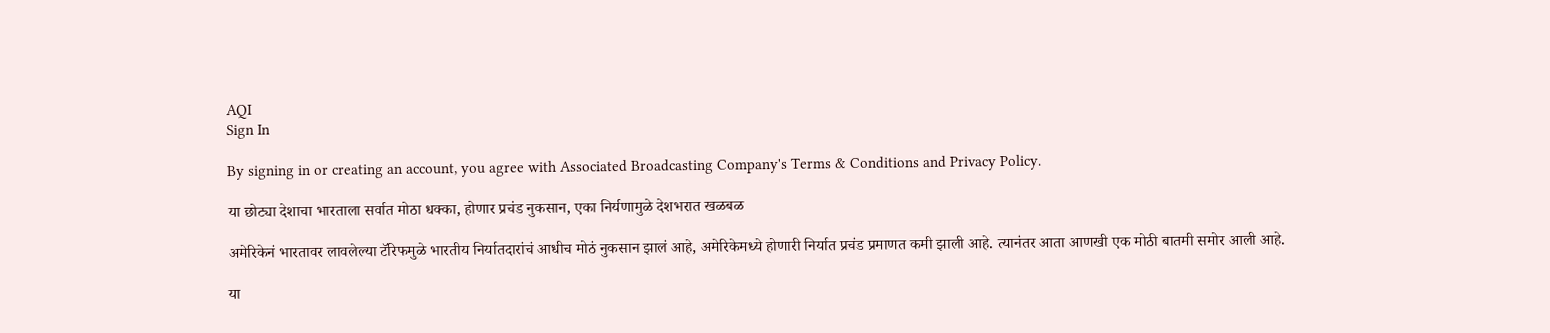AQI
Sign In

By signing in or creating an account, you agree with Associated Broadcasting Company's Terms & Conditions and Privacy Policy.

या छोट्या देशाचा भारताला सर्वात मोठा धक्का, होणार प्रचंड नुकसान, एका निर्यणामुळे देशभरात खळबळ

अमेरिकेनं भारतावर लावलेल्या टॅरिफमुळे भारतीय निर्यातदारांचं आधीच मोठं नुकसान झालं आहे, अमेरिकेमध्ये होणारी निर्यात प्रचंड प्रमाणत कमी झाली आहे. त्यानंतर आता आणखी एक मोठी बातमी समोर आली आहे.

या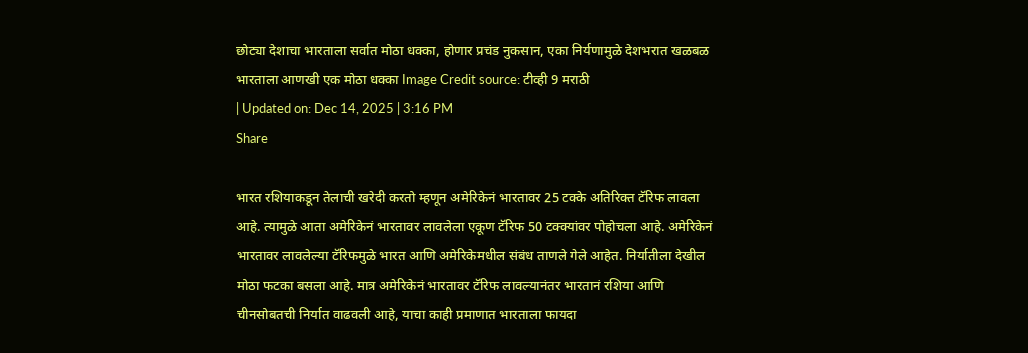छोट्या देशाचा भारताला सर्वात मोठा धक्का, होणार प्रचंड नुकसान, एका निर्यणामुळे देशभरात खळबळ
भारताला आणखी एक मोठा धक्का Image Credit source: टीव्ही 9 मराठी
| Updated on: Dec 14, 2025 | 3:16 PM
Share

भारत रशियाकडून तेलाची खरेदी करतो म्हणून अमेरिकेनं भारतावर 25 टक्के अतिरिक्त टॅरिफ लावला आहे. त्यामुळे आता अमेरिकेनं भारतावर लावलेला एकूण टॅरिफ 50 टक्क्यांवर पोहोचला आहे. अमेरिकेनं भारतावर लावलेल्या टॅरिफमुळे भारत आणि अमेरिकेमधील संबंध ताणले गेले आहेत. निर्यातीला देखील मोठा फटका बसला आहे. मात्र अमेरिकेनं भारतावर टॅरिफ लावल्यानंतर भारतानं रशिया आणि चीनसोबतची निर्यात वाढवली आहे, याचा काही प्रमाणात भारताला फायदा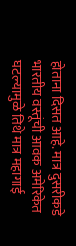होताना दिसत आहे. मात्र दुसरीकडे भारतीय वस्तूंची आवक अमेरिकेत घटल्यामुळे तिथे मात्र महागाई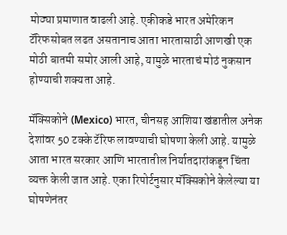मोठ्या प्रमाणात वाढली आहे. एकीकडे भारत अमेरिकन टॅरिफसोबत लढत असतानाच आता भारतासाठी आणखी एक मोठी बातमी समोर आली आहे, यामुळे भारताचं मोठं नुकसान होण्याची शक्यता आहे.

मॅक्सिकोने (Mexico) भारत, चीनसह आशिया खंडातील अनेक देशांवर 50 टक्के टॅरिफ लावण्याची घोषणा केली आहे. यामुळे आता भारत सरकार आणि भारतातील निर्यातदारांकडून चिंता व्यक्त केली जात आहे. एका रिपोर्टनुसार मॅक्सिकोने केलेल्या या घोषणेनंतर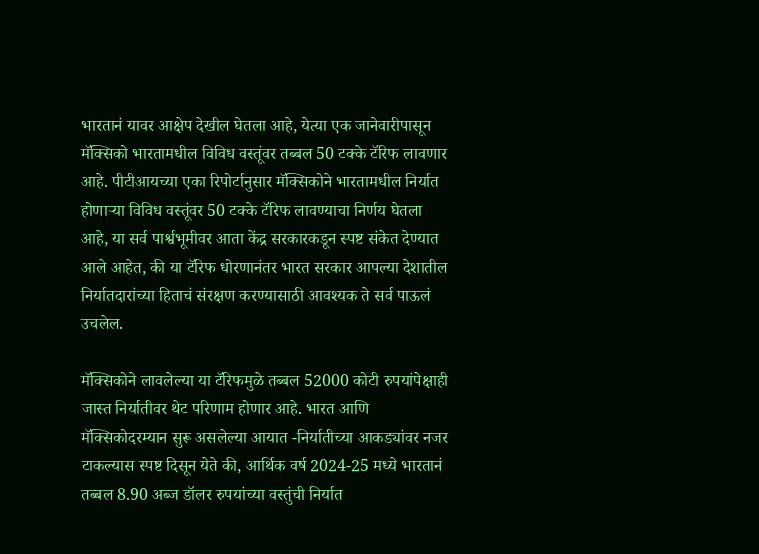भारतानं यावर आक्षेप देखील घेतला आहे, येत्या एक जानेवारीपासून मॅक्सिको भारतामधील विविध वस्तूंवर तब्बल 50 टक्के टॅरिफ लावणार आहे. पीटीआयच्या एका रिपोर्टानुसार मॅक्सिकोने भारतामधील निर्यात होणाऱ्या विविध वस्तूंवर 50 टक्के टॅरिफ लावण्याचा निर्णय घेतला आहे, या सर्व पार्श्वभूमीवर आता केंद्र सरकारकडून स्पष्ट संकेत देण्यात आले आहेत, की या टॅरिफ धोरणानंतर भारत सरकार आपल्या देशातील निर्यातदारांच्या हिताचं संरक्षण करण्यासाठी आवश्यक ते सर्व पाऊलं उचलेल.

मॅक्सिकोने लावलेल्या या टॅरिफमुळे तब्बल 52000 कोटी रुपयांपेक्षाही जास्त निर्यातीवर थेट परिणाम होणार आहे. भारत आणि मॅक्सिकोदरम्यान सुरू असलेल्या आयात -निर्यातीच्या आकड्यांवर नजर टाकल्यास स्पष्ट दिसून येते की, आर्थिक वर्ष 2024-25 मध्ये भारतानं तब्बल 8.90 अब्ज डॉलर रुपयांच्या वस्तुंची निर्यात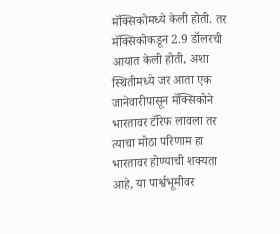मॅक्सिकोमध्ये केली होती. तर मॅक्सिकोकडून 2.9 डॉलरची आयात केली होती, अशा स्थितीमध्ये जर आता एक जानेवारीपासून मॅक्सिकोने भारतावर टॅरिफ लावला तर त्याचा मोठा परिणाम हा भारतावर होण्याची शक्यता आहे, या पार्श्वभूमीवर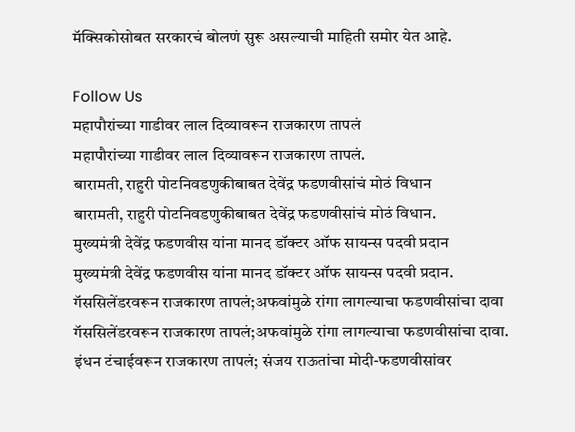मॅक्सिकोसोबत सरकारचं बोलणं सुरू असल्याची माहिती समोर येत आहे.

Follow Us
महापौरांच्या गाडीवर लाल दिव्यावरून राजकारण तापलं
महापौरांच्या गाडीवर लाल दिव्यावरून राजकारण तापलं.
बारामती, राहुरी पोटनिवडणुकीबाबत देवेंद्र फडणवीसांचं मोठं विधान
बारामती, राहुरी पोटनिवडणुकीबाबत देवेंद्र फडणवीसांचं मोठं विधान.
मुख्यमंत्री देवेंद्र फडणवीस यांना मानद डॉक्टर ऑफ सायन्स पदवी प्रदान
मुख्यमंत्री देवेंद्र फडणवीस यांना मानद डॉक्टर ऑफ सायन्स पदवी प्रदान.
गॅससिलेंडरवरून राजकारण तापलं;अफवांमुळे रांगा लागल्याचा फडणवीसांचा दावा
गॅससिलेंडरवरून राजकारण तापलं;अफवांमुळे रांगा लागल्याचा फडणवीसांचा दावा.
इंधन टंचाईवरून राजकारण तापलं; संजय राऊतांचा मोदी-फडणवीसांवर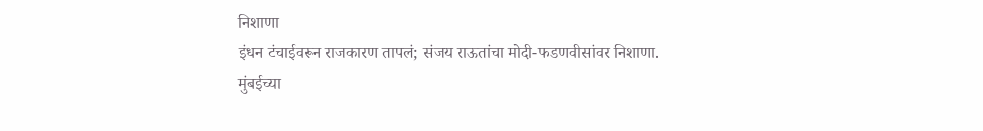निशाणा
इंधन टंचाईवरून राजकारण तापलं; संजय राऊतांचा मोदी-फडणवीसांवर निशाणा.
मुंबईच्या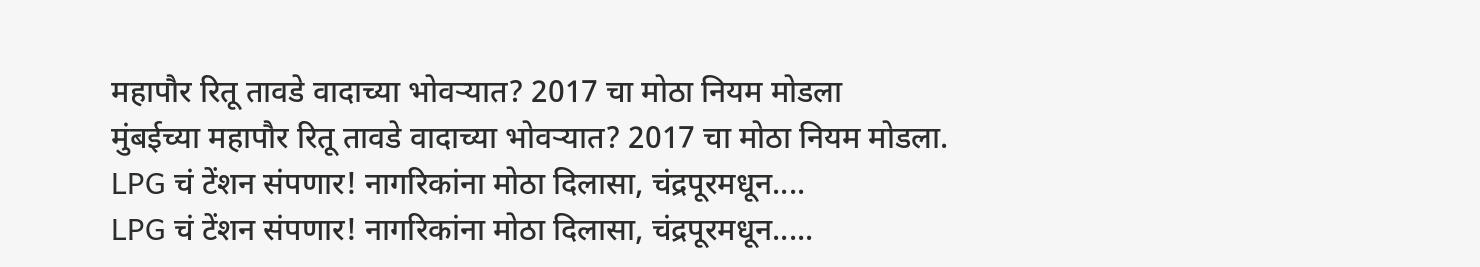महापौर रितू तावडे वादाच्या भोवऱ्यात? 2017 चा मोठा नियम मोडला
मुंबईच्या महापौर रितू तावडे वादाच्या भोवऱ्यात? 2017 चा मोठा नियम मोडला.
LPG चं टेंशन संपणार! नागरिकांना मोठा दिलासा, चंद्रपूरमधून....
LPG चं टेंशन संपणार! नागरिकांना मोठा दिलासा, चंद्रपूरमधून.....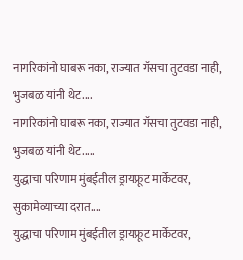नागरिकांनो घाबरू नका, राज्यात गॅसचा तुटवडा नाही, भुजबळ यांनी थेट....
नागरिकांनो घाबरू नका, राज्यात गॅसचा तुटवडा नाही, भुजबळ यांनी थेट.....
युद्धाचा परिणाम मुंबईतील ड्रायफ्रूट मार्केटवर, सुकामेव्याच्या दरात....
युद्धाचा परिणाम मुंबईतील ड्रायफ्रूट मार्केटवर,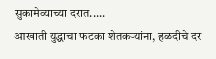सुकामेव्याच्या दरात.....
आखाती युद्धाचा फटका शेतकऱ्यांना, हळदीचे दर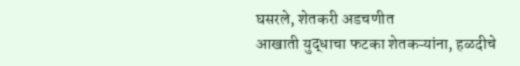घसरले, शेतकरी अडचणीत
आखाती युद्धाचा फटका शेतकऱ्यांना, हळदीचे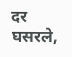दर घसरले,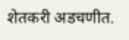शेतकरी अडचणीत.